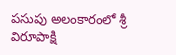పసుపు అలంకారంలో శ్రీ విరూపాక్షి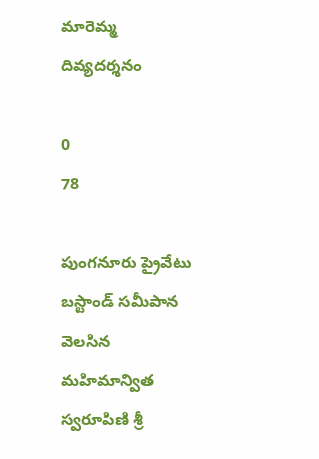మారెమ్మ దివ్యదర్శనం

0
78

పుంగనూరు ప్రైవేటు బస్టాండ్ సమీపాన వెలసిన మహిమాన్విత స్వరూపిణి శ్రీ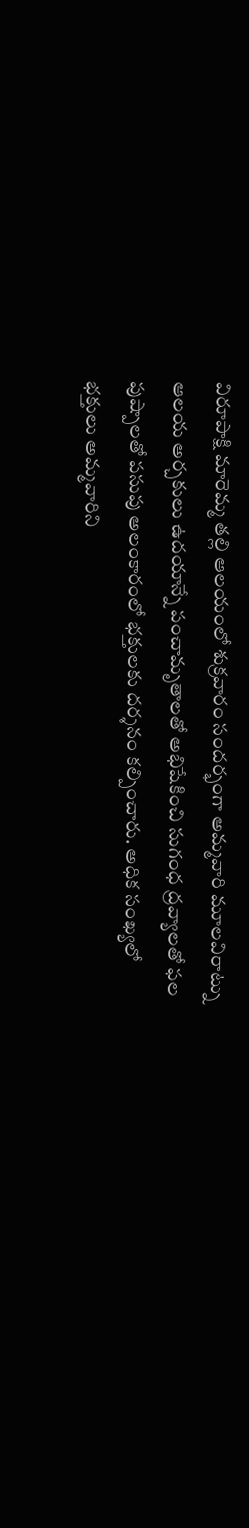విరూపాక్షి మారెమ్మ తల్లి ఆలయంలో శుక్రవారం సందర్భంగా అమ్మవారి మూలవిరాట్ను ఆలయ అర్చకులు ఉదయాన్నే పంచామృతాలతో అభిషేకించి సుగంధ ద్రవ్యాలతో ఫల పుష్పాలతో పసుపు అలంకారంలో భక్తులకు దర్శనం కల్పించారు. అధిక సంఖ్యలో భక్తులు అమ్మవారిని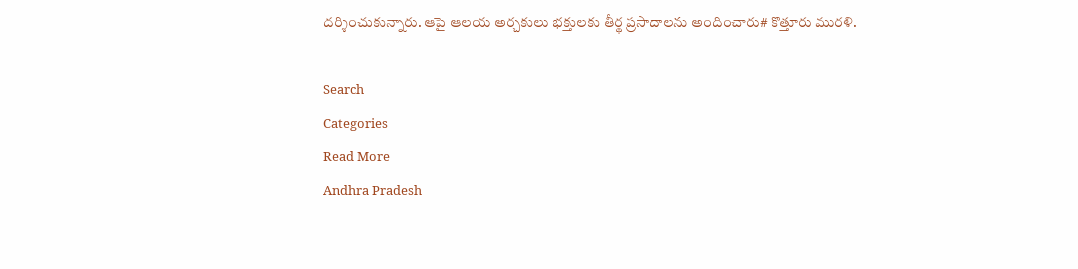దర్శించుకున్నారు. ఆపై ఆలయ అర్చకులు భక్తులకు తీర్థ ప్రసాదాలను అందించారు# కొత్తూరు మురళి.

Search
Categories
Read More
Andhra Pradesh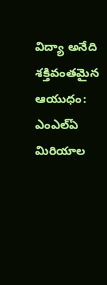విద్యా అనేది శక్తివంతమైన ఆయుధం: ఎంఎల్ఏ మిరియాల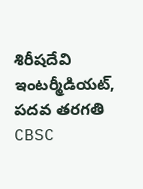శిరీషదేవి
ఇంటర్మీడియట్, పదవ తరగతి CBSC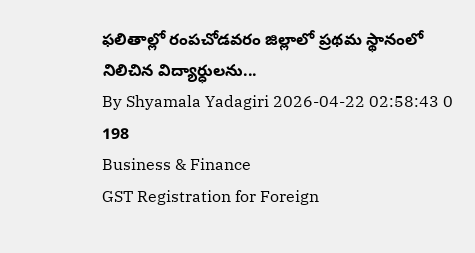ఫలితాల్లో రంపచోడవరం జిల్లాలో ప్రథమ స్థానంలో నిలిచిన విద్యార్ధులను...
By Shyamala Yadagiri 2026-04-22 02:58:43 0 198
Business & Finance
GST Registration for Foreign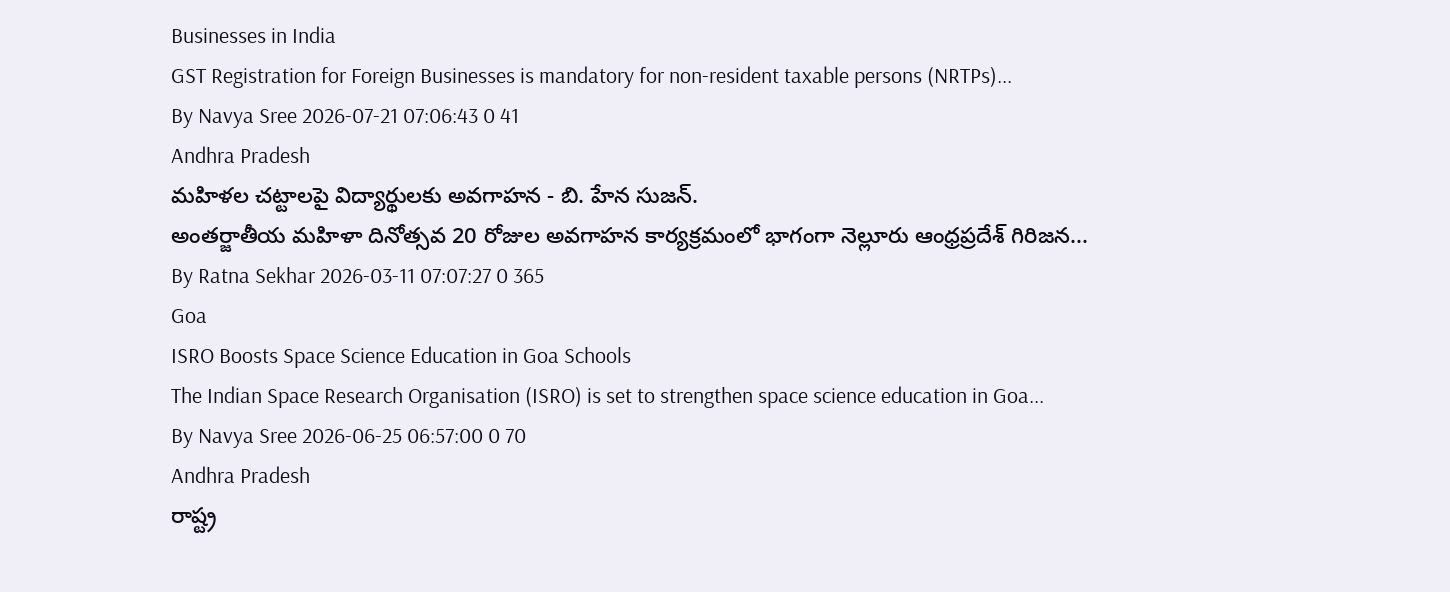Businesses in India
GST Registration for Foreign Businesses is mandatory for non-resident taxable persons (NRTPs)...
By Navya Sree 2026-07-21 07:06:43 0 41
Andhra Pradesh
మహిళల చట్టాలపై విద్యార్థులకు అవగాహన - బి. హేన సుజన్.
అంతర్జాతీయ మహిళా దినోత్సవ 20 రోజుల అవగాహన కార్యక్రమంలో భాగంగా నెల్లూరు ఆంధ్రప్రదేశ్ గిరిజన...
By Ratna Sekhar 2026-03-11 07:07:27 0 365
Goa
ISRO Boosts Space Science Education in Goa Schools
The Indian Space Research Organisation (ISRO) is set to strengthen space science education in Goa...
By Navya Sree 2026-06-25 06:57:00 0 70
Andhra Pradesh
రాష్ట్ర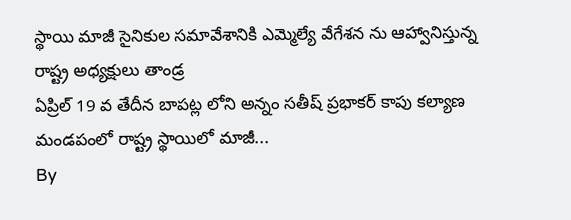స్థాయి మాజీ సైనికుల సమావేశానికి ఎమ్మెల్యే వేగేశన ను ఆహ్వానిస్తున్న రాష్ట్ర అధ్యక్షులు తాండ్ర
ఏప్రిల్ 19 వ తేదీన బాపట్ల లోని అన్నం సతీష్ ప్రభాకర్ కాపు కల్యాణ మండపంలో రాష్ట్ర స్థాయిలో మాజీ...
By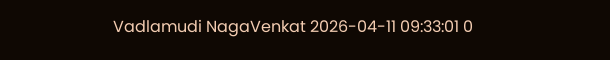Vadlamudi NagaVenkat 2026-04-11 09:33:01 0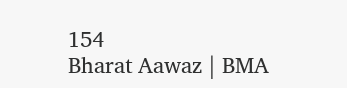154
Bharat Aawaz | BMA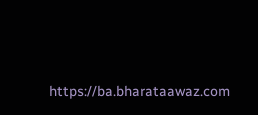https://ba.bharataawaz.com